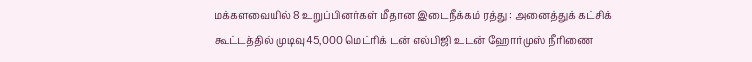மக்களவையில் 8 உறுப்பினர்கள் மீதான இடைநீக்கம் ரத்து : அனைத்துக் கட்சிக் கூட்டத்தில் முடிவு45,000 மெட்ரிக் டன் எல்பிஜி உடன் ஹோர்முஸ் நீரிணை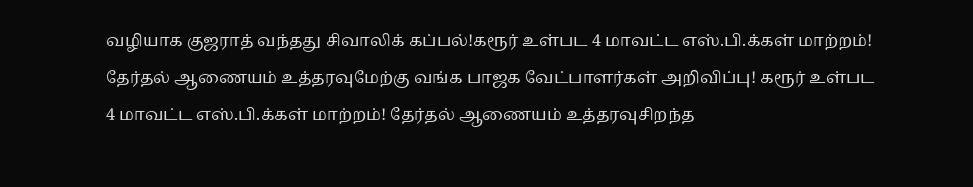வழியாக குஜராத் வந்தது சிவாலிக் கப்பல்!கரூர் உள்பட 4 மாவட்ட எஸ்.பி.க்கள் மாற்றம்! தேர்தல் ஆணையம் உத்தரவுமேற்கு வங்க பாஜக வேட்பாளர்கள் அறிவிப்பு! கரூர் உள்பட 4 மாவட்ட எஸ்.பி.க்கள் மாற்றம்! தேர்தல் ஆணையம் உத்தரவுசிறந்த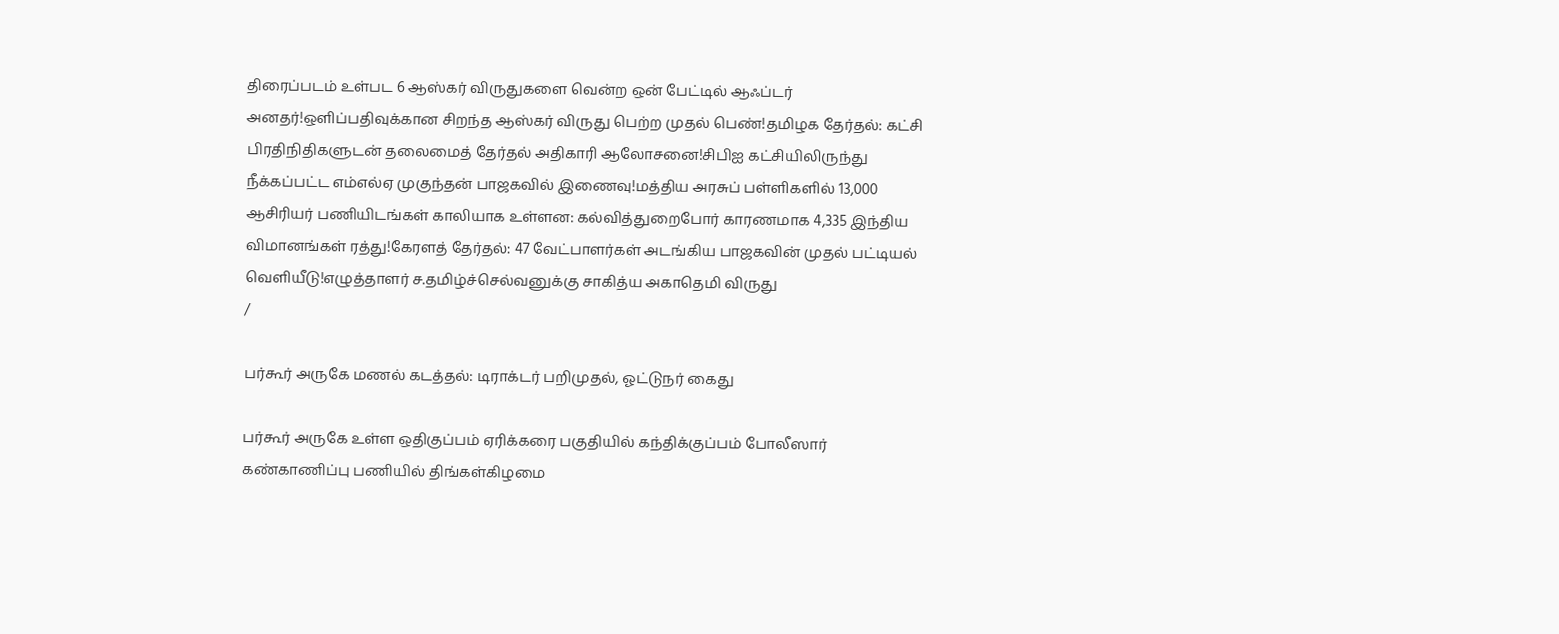திரைப்படம் உள்பட 6 ஆஸ்கர் விருதுகளை வென்ற ஒன் பேட்டில் ஆஃப்டர் அனதர்!ஒளிப்பதிவுக்கான சிறந்த ஆஸ்கர் விருது பெற்ற முதல் பெண்!தமிழக தேர்தல்: கட்சி பிரதிநிதிகளுடன் தலைமைத் தேர்தல் அதிகாரி ஆலோசனை!சிபிஐ கட்சியிலிருந்து நீக்கப்பட்ட எம்எல்ஏ முகுந்தன் பாஜகவில் இணைவு!மத்திய அரசுப் பள்ளிகளில் 13,000 ஆசிரியர் பணியிடங்கள் காலியாக உள்ளன: கல்வித்துறைபோர் காரணமாக 4,335 இந்திய விமானங்கள் ரத்து!கேரளத் தேர்தல்: 47 வேட்பாளர்கள் அடங்கிய பாஜகவின் முதல் பட்டியல் வெளியீடு!எழுத்தாளர் ச.தமிழ்ச்செல்வனுக்கு சாகித்ய அகாதெமி விருது
/

பர்கூர் அருகே மணல் கடத்தல்: டிராக்டர் பறிமுதல், ஓட்டுநர் கைது

பர்கூர் அருகே உள்ள ஒதிகுப்பம் ஏரிக்கரை பகுதியில் கந்திக்குப்பம் போலீஸார் கண்காணிப்பு பணியில் திங்கள்கிழமை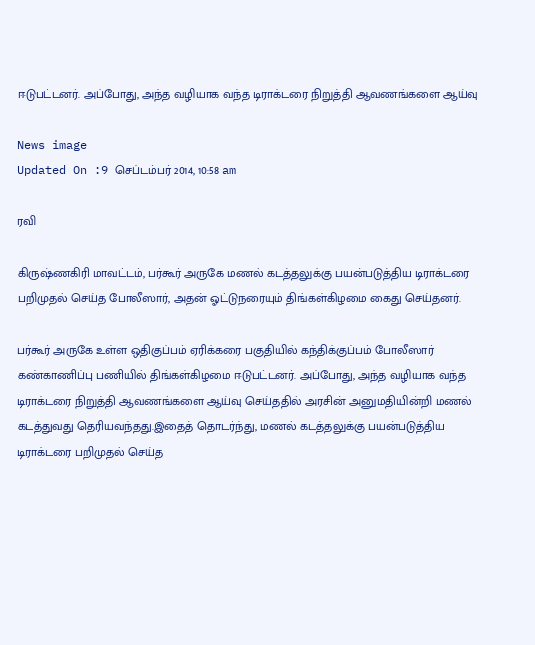ஈடுபட்டனர். அப்போது, அந்த வழியாக வந்த டிராக்டரை நிறுத்தி ஆவணங்களை ஆய்வு

News image
Updated On :9 செப்டம்பர் 2014, 10:58 am

ரவி

கிருஷ்ணகிரி மாவட்டம், பர்கூர் அருகே மணல் கடத்தலுக்கு பயன்படுத்திய டிராக்டரை பறிமுதல் செய்த போலீஸார், அதன் ஓட்டுநரையும் திங்கள்கிழமை கைது செய்தனர்.

பர்கூர் அருகே உள்ள ஒதிகுப்பம் ஏரிக்கரை பகுதியில் கந்திக்குப்பம் போலீஸார் கண்காணிப்பு பணியில் திங்கள்கிழமை ஈடுபட்டனர். அப்போது, அந்த வழியாக வந்த டிராக்டரை நிறுத்தி ஆவணங்களை ஆய்வு செய்ததில் அரசின் அனுமதியின்றி மணல் கடத்துவது தெரியவந்தது.இதைத் தொடர்ந்து, மணல் கடத்தலுக்கு பயன்படுத்திய டிராக்டரை பறிமுதல் செய்த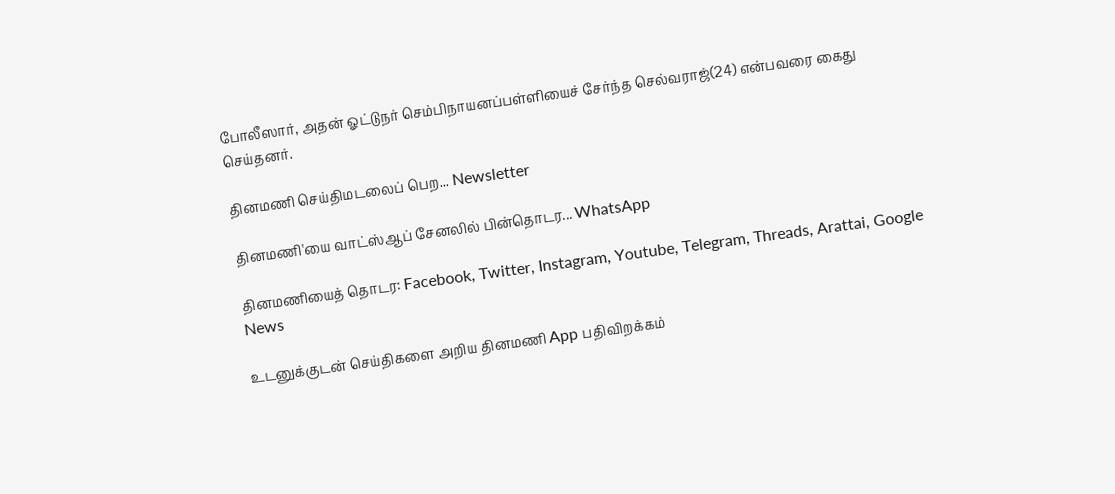போலீஸார், அதன் ஓட்டுநர் செம்பிநாயனப்பள்ளியைச் சேர்ந்த செல்வராஜ்(24) என்பவரை கைது செய்தனர்.

தினமணி செய்திமடலைப் பெற... Newsletter

தினமணி'யை வாட்ஸ்ஆப் சேனலில் பின்தொடர... WhatsApp

தினமணியைத் தொடர: Facebook, Twitter, Instagram, Youtube, Telegram, Threads, Arattai, Google News

உடனுக்குடன் செய்திகளை அறிய தினமணி App பதிவிறக்கம்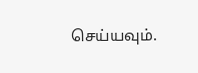செய்யவும்.